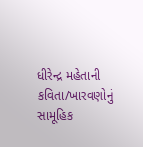ધીરેન્દ્ર મહેતાની કવિતા/ખારવણોનું સામૂહિક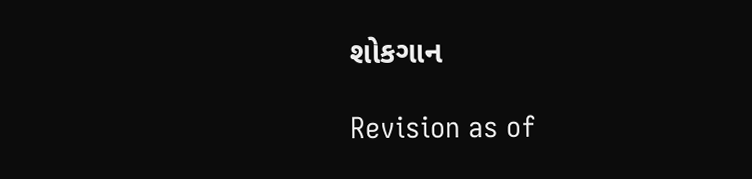શોકગાન

Revision as of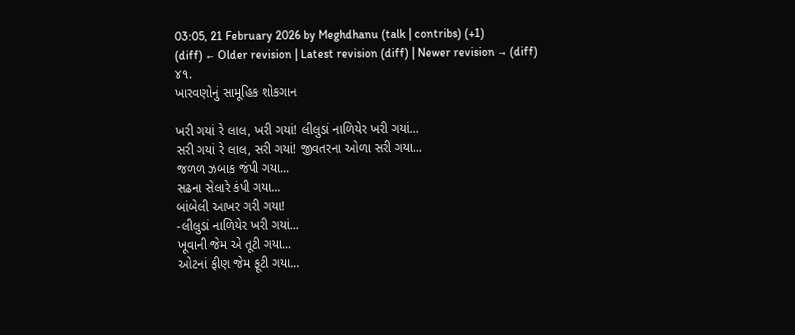03:05, 21 February 2026 by Meghdhanu (talk | contribs) (+1)
(diff) ← Older revision | Latest revision (diff) | Newer revision → (diff)
૪૧.
ખારવણોનું સામૂહિક શોકગાન

ખરી ગયાં રે લાલ, ખરી ગયાં! લીલુડાં નાળિયેર ખરી ગયાં...
સરી ગયાં રે લાલ, સરી ગયાં! જીવતરના ઓળા સરી ગયા...
જળળ ઝબાક જંપી ગયા...
સઢના સેલારે કંપી ગયા...
બાંબેલી આખર ગરી ગયા!
-લીલુડાં નાળિયેર ખરી ગયાં...
ખૂવાની જેમ એ તૂટી ગયા...
ઓટનાં ફીણ જેમ ફૂટી ગયા...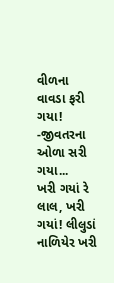વીળના વાવડા ફરી ગયા!
-જીવતરના ઓળા સરી ગયા...
ખરી ગયાં રે લાલ, ખરી ગયાં! લીલુડાં નાળિયેર ખરી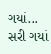ગયાં...
સરી ગયાં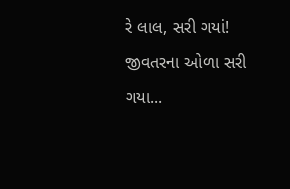રે લાલ, સરી ગયાં! જીવતરના ઓળા સરી ગયા...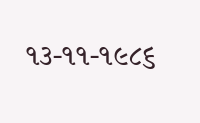૧૩-૧૧-૧૯૮૬